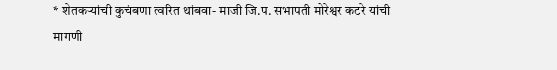* शेतकऱ्यांची कुचंबणा त्वरित थांबवा- माजी जि.प. सभापती मोरेश्वर कटरे यांची मागणी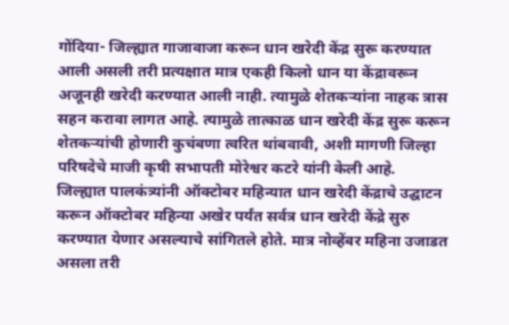गोंदिया- जिल्ह्यात गाजावाजा करून धान खरेदी केंद्र सुरू करण्यात आली असली तरी प्रत्यक्षात मात्र एकही किलो धान या केंद्रावरून अजूनही खरेदी करण्यात आली नाही. त्यामुळे शेतकऱ्यांना नाहक त्रास सहन करावा लागत आहे. त्यामुळे तात्काळ धान खरेदी केंद्र सुरू करून शेतकऱ्यांची होणारी कुचंबणा त्वरित थांबवावी, अशी मागणी जिल्हा परिषदेचे माजी कृषी सभापती मोरेश्वर कटरे यांनी केली आहे.
जिल्ह्यात पालकंत्र्यांनी ऑक्टोबर महिन्यात धान खरेदी केंद्राचे उद्घाटन करून ऑक्टोबर महिन्या अखेर पर्यंत सर्वत्र धान खरेदी केंद्रे सुरु करण्यात येणार असल्याचे सांगितले होते. मात्र नोव्हेंबर महिना उजाडत असला तरी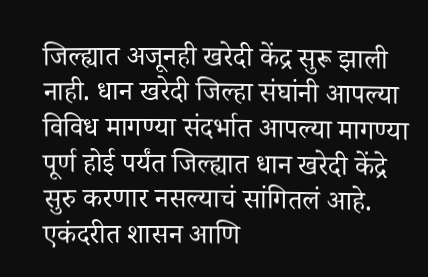जिल्ह्यात अजूनही खरेदी केंद्र सुरू झाली नाही. धान खरेदी जिल्हा संघांनी आपल्या विविध मागण्या संदर्भात आपल्या मागण्या पूर्ण होई पर्यंत जिल्ह्यात धान खरेदी केंद्रे सुरु करणार नसल्याचं सांगितलं आहे. एकंदरीत शासन आणि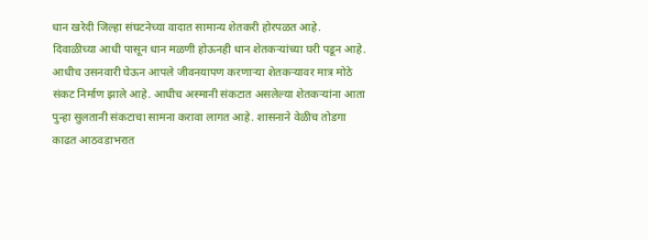धान खरेदी जिल्हा संघटनेच्या वादात सामान्य शेतकरी होरपळत आहे. दिवाळीच्या आधी पासून धान मळणी होऊनही धान शेतकऱ्यांच्या घरी पडून आहे. आधीच उसनवारी घेऊन आपले जीवनयापण करणाऱ्या शेतकऱ्यावर मात्र मोठे संकट निर्माण झाले आहे. आधीच अस्मानी संकटात असलेल्या शेतकऱ्यांना आता पुन्हा सुलतानी संकटाचा सामना करावा लागत आहे. शासनाने वेळीच तोडगा काढत आठवडाभरात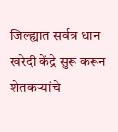जिल्ह्यात सर्वत्र धान खरेदी केंद्रे सुरू करून शेतकऱ्यांचे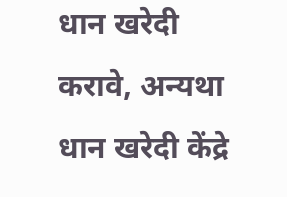धान खरेदी करावे, अन्यथा धान खरेदी केंद्रे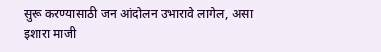सुरू करण्यासाठी जन आंदोलन उभारावे लागेल, असा इशारा माजी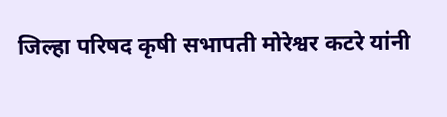जिल्हा परिषद कृषी सभापती मोरेश्वर कटरे यांनी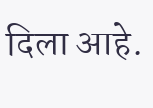दिला आहे.